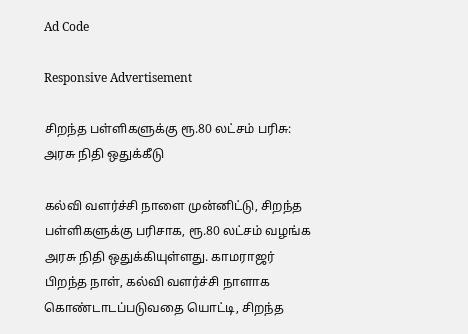Ad Code

Responsive Advertisement

சிறந்த பள்ளிகளுக்கு ரூ.80 லட்சம் பரிசு: அரசு நிதி ஒதுக்கீடு

கல்வி வளர்ச்சி நாளை முன்னிட்டு, சிறந்த பள்ளிகளுக்கு பரிசாக, ரூ.80 லட்சம் வழங்க அரசு நிதி ஒதுக்கியுள்ளது. காமராஜர் பிறந்த நாள், கல்வி வளர்ச்சி நாளாக கொண்டாடப்படுவதை யொட்டி, சிறந்த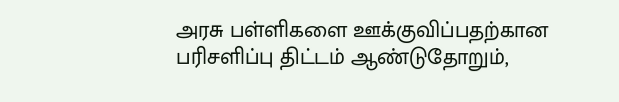அரசு பள்ளிகளை ஊக்குவிப்பதற்கான பரிசளிப்பு திட்டம் ஆண்டுதோறும்,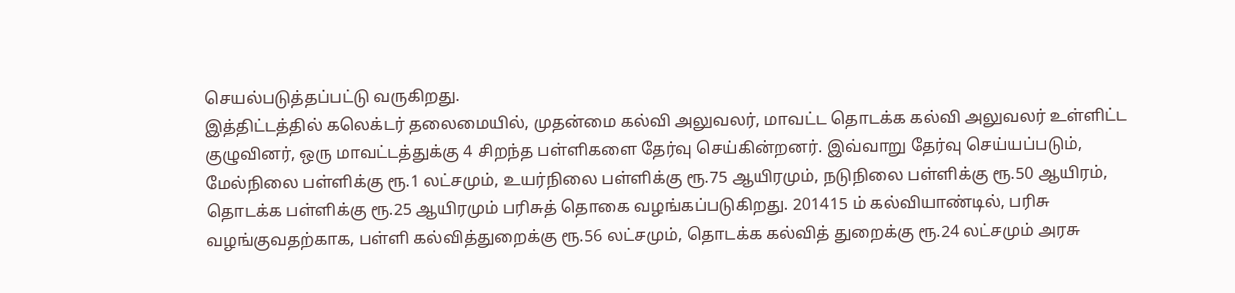செயல்படுத்தப்பட்டு வருகிறது.
இத்திட்டத்தில் கலெக்டர் தலைமையில், முதன்மை கல்வி அலுவலர், மாவட்ட தொடக்க கல்வி அலுவலர் உள்ளிட்ட குழுவினர், ஒரு மாவட்டத்துக்கு 4 சிறந்த பள்ளிகளை தேர்வு செய்கின்றனர். இவ்வாறு தேர்வு செய்யப்படும், மேல்நிலை பள்ளிக்கு ரூ.1 லட்சமும், உயர்நிலை பள்ளிக்கு ரூ.75 ஆயிரமும், நடுநிலை பள்ளிக்கு ரூ.50 ஆயிரம், தொடக்க பள்ளிக்கு ரூ.25 ஆயிரமும் பரிசுத் தொகை வழங்கப்படுகிறது. 201415 ம் கல்வியாண்டில், பரிசு வழங்குவதற்காக, பள்ளி கல்வித்துறைக்கு ரூ.56 லட்சமும், தொடக்க கல்வித் துறைக்கு ரூ.24 லட்சமும் அரசு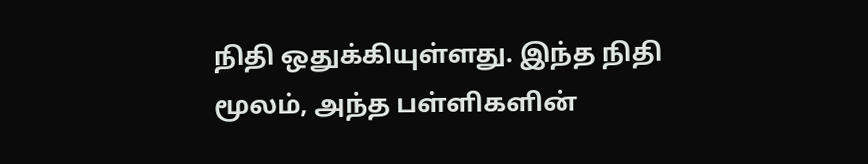நிதி ஒதுக்கியுள்ளது. இந்த நிதி மூலம், அந்த பள்ளிகளின்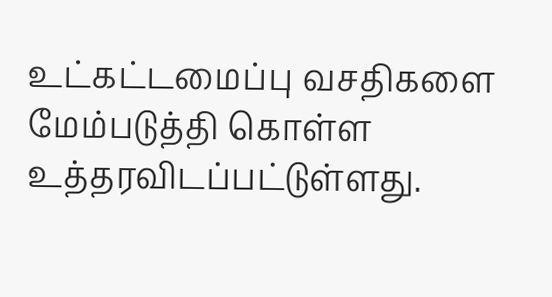உட்கட்டமைப்பு வசதிகளை மேம்படுத்தி கொள்ள உத்தரவிடப்பட்டுள்ளது.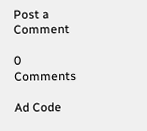Post a Comment

0 Comments

Ad Code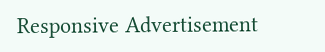Responsive Advertisement